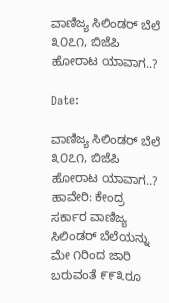ವಾಣಿಜ್ಯ ಸಿಲಿಂಡರ್ ಬೆಲೆ ೩೦೭೧, ಬಿಜೆಪಿ ಹೋರಾಟ ಯಾವಾಗ..?

Date:

ವಾಣಿಜ್ಯ ಸಿಲಿಂಡರ್ ಬೆಲೆ ೩೦೭೧, ಬಿಜೆಪಿ ಹೋರಾಟ ಯಾವಾಗ..?
ಹಾವೇರಿ: ಕೇಂದ್ರ ಸರ್ಕಾರ ವಾಣಿಜ್ಯ ಸಿಲಿಂಡರ್ ಬೆಲೆಯನ್ನು ಮೇ ೧ರಿಂದ ಜಾರಿ ಬರುವಂತೆ ೯೯೩ರೂ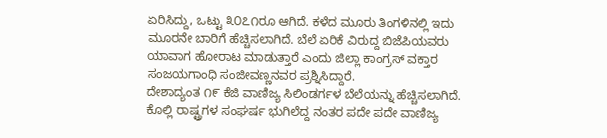ಏರಿಸಿದ್ದು, ಒಟ್ಟು ೩೦೭೧ರೂ ಆಗಿದೆ. ಕಳೆದ ಮೂರು ತಿಂಗಳಿನಲ್ಲಿ ಇದು ಮೂರನೇ ಬಾರಿಗೆ ಹೆಚ್ಚಿಸಲಾಗಿದೆ. ಬೆಲೆ ಏರಿಕೆ ವಿರುದ್ದ ಬಿಜೆಪಿಯವರು ಯಾವಾಗ ಹೋರಾಟ ಮಾಡುತ್ತಾರೆ ಎಂದು ಜಿಲ್ಲಾ ಕಾಂಗ್ರಸ್ ವಕ್ತಾರ ಸಂಜಯಗಾಂಧಿ ಸಂಜೀವಣ್ಣನವರ ಪ್ರಶ್ನಿಸಿದ್ದಾರೆ.
ದೇಶಾದ್ಯಂತ ೧೯ ಕೆಜಿ ವಾಣಿಜ್ಯ ಸಿಲಿಂಡರ್ಗಳ ಬೆಲೆಯನ್ನು ಹೆಚ್ಚಿಸಲಾಗಿದೆ. ಕೊಲ್ಲಿ ರಾಷ್ಟ್ರಗಳ ಸಂಘರ್ಷ ಭುಗಿಲೆದ್ದ ನಂತರ ಪದೇ ಪದೇ ವಾಣಿಜ್ಯ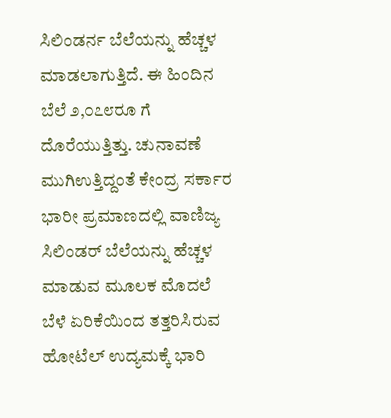ಸಿಲಿಂಡರ್ನ ಬೆಲೆಯನ್ನು ಹೆಚ್ಚಳ ಮಾಡಲಾಗುತ್ತಿದೆ. ಈ ಹಿಂದಿನ ಬೆಲೆ ೨,೦೭೮ರೂ ಗೆ ದೊರೆಯುತ್ತಿತ್ತು. ಚುನಾವಣೆ ಮುಗಿಉತ್ತಿದ್ದಂತೆ ಕೇಂದ್ರ ಸರ್ಕಾರ ಭಾರೀ ಪ್ರಮಾಣದಲ್ಲಿ ವಾಣಿಜ್ಯ ಸಿಲಿಂಡರ್ ಬೆಲೆಯನ್ನು ಹೆಚ್ಚಳ ಮಾಡುವ ಮೂಲಕ ಮೊದಲೆ ಬೆಳೆ ಏರಿಕೆಯಿಂದ ತತ್ತರಿಸಿರುವ ಹೋಟೆಲ್ ಉದ್ಯಮಕ್ಕೆ ಭಾರಿ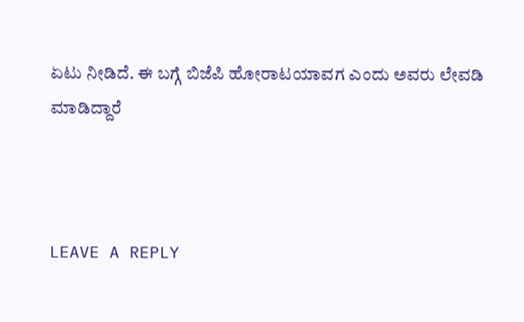ಏಟು ನೀಡಿದೆ. ಈ ಬಗ್ಗೆ ಬಿಜೆಪಿ ಹೋರಾಟಯಾವಗ ಎಂದು ಅವರು ಲೇವಡಿ ಮಾಡಿದ್ದಾರೆ



LEAVE A REPLY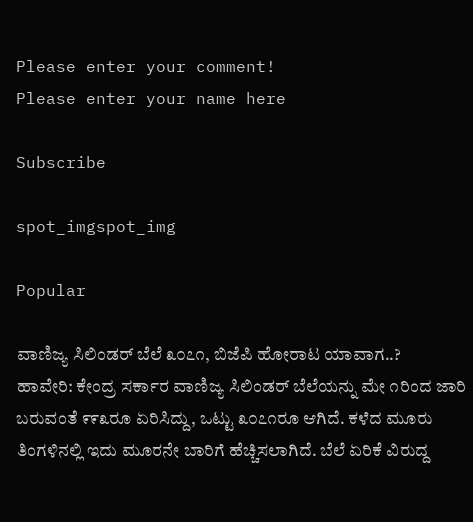Please enter your comment!
Please enter your name here

Subscribe

spot_imgspot_img

Popular

ವಾಣಿಜ್ಯ ಸಿಲಿಂಡರ್ ಬೆಲೆ ೩೦೭೧, ಬಿಜೆಪಿ ಹೋರಾಟ ಯಾವಾಗ..?
ಹಾವೇರಿ: ಕೇಂದ್ರ ಸರ್ಕಾರ ವಾಣಿಜ್ಯ ಸಿಲಿಂಡರ್ ಬೆಲೆಯನ್ನು ಮೇ ೧ರಿಂದ ಜಾರಿ ಬರುವಂತೆ ೯೯೩ರೂ ಏರಿಸಿದ್ದು, ಒಟ್ಟು ೩೦೭೧ರೂ ಆಗಿದೆ. ಕಳೆದ ಮೂರು ತಿಂಗಳಿನಲ್ಲಿ ಇದು ಮೂರನೇ ಬಾರಿಗೆ ಹೆಚ್ಚಿಸಲಾಗಿದೆ. ಬೆಲೆ ಏರಿಕೆ ವಿರುದ್ದ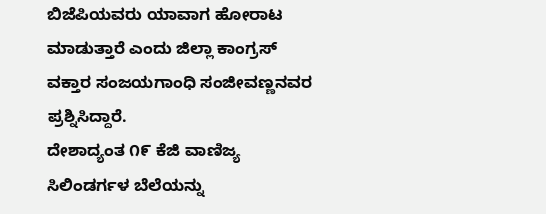ಬಿಜೆಪಿಯವರು ಯಾವಾಗ ಹೋರಾಟ ಮಾಡುತ್ತಾರೆ ಎಂದು ಜಿಲ್ಲಾ ಕಾಂಗ್ರಸ್ ವಕ್ತಾರ ಸಂಜಯಗಾಂಧಿ ಸಂಜೀವಣ್ಣನವರ ಪ್ರಶ್ನಿಸಿದ್ದಾರೆ.
ದೇಶಾದ್ಯಂತ ೧೯ ಕೆಜಿ ವಾಣಿಜ್ಯ ಸಿಲಿಂಡರ್ಗಳ ಬೆಲೆಯನ್ನು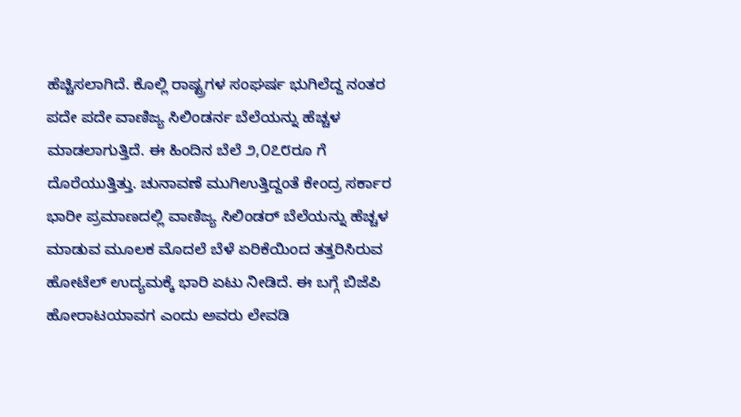ಹೆಚ್ಚಿಸಲಾಗಿದೆ. ಕೊಲ್ಲಿ ರಾಷ್ಟ್ರಗಳ ಸಂಘರ್ಷ ಭುಗಿಲೆದ್ದ ನಂತರ ಪದೇ ಪದೇ ವಾಣಿಜ್ಯ ಸಿಲಿಂಡರ್ನ ಬೆಲೆಯನ್ನು ಹೆಚ್ಚಳ ಮಾಡಲಾಗುತ್ತಿದೆ. ಈ ಹಿಂದಿನ ಬೆಲೆ ೨,೦೭೮ರೂ ಗೆ ದೊರೆಯುತ್ತಿತ್ತು. ಚುನಾವಣೆ ಮುಗಿಉತ್ತಿದ್ದಂತೆ ಕೇಂದ್ರ ಸರ್ಕಾರ ಭಾರೀ ಪ್ರಮಾಣದಲ್ಲಿ ವಾಣಿಜ್ಯ ಸಿಲಿಂಡರ್ ಬೆಲೆಯನ್ನು ಹೆಚ್ಚಳ ಮಾಡುವ ಮೂಲಕ ಮೊದಲೆ ಬೆಳೆ ಏರಿಕೆಯಿಂದ ತತ್ತರಿಸಿರುವ ಹೋಟೆಲ್ ಉದ್ಯಮಕ್ಕೆ ಭಾರಿ ಏಟು ನೀಡಿದೆ. ಈ ಬಗ್ಗೆ ಬಿಜೆಪಿ ಹೋರಾಟಯಾವಗ ಎಂದು ಅವರು ಲೇವಡಿ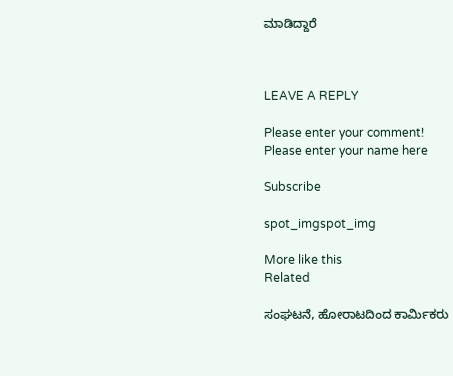ಮಾಡಿದ್ದಾರೆ



LEAVE A REPLY

Please enter your comment!
Please enter your name here

Subscribe

spot_imgspot_img

More like this
Related

ಸಂಘಟನೆ, ಹೋರಾಟದಿಂದ ಕಾರ್ಮಿಕರು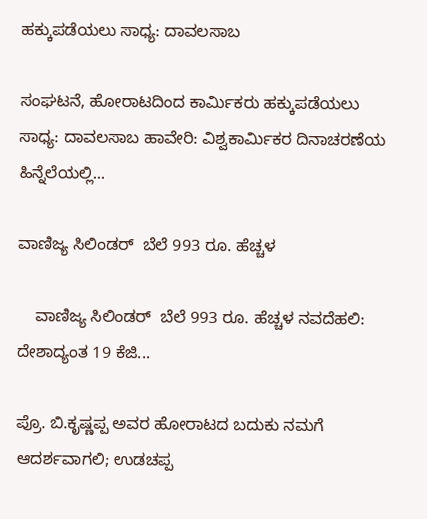ಹಕ್ಕುಪಡೆಯಲು ಸಾಧ್ಯ: ದಾವಲಸಾಬ

ಸಂಘಟನೆ, ಹೋರಾಟದಿಂದ ಕಾರ್ಮಿಕರು ಹಕ್ಕುಪಡೆಯಲು ಸಾಧ್ಯ: ದಾವಲಸಾಬ ಹಾವೇರಿ: ವಿಶ್ವಕಾರ್ಮಿಕರ ದಿನಾಚರಣೆಯ ಹಿನ್ನೆಲೆಯಲ್ಲಿ...

ವಾಣಿಜ್ಯ ಸಿಲಿಂಡರ್‌  ಬೆಲೆ 993 ರೂ. ಹೆಚ್ಚಳ

    ವಾಣಿಜ್ಯ ಸಿಲಿಂಡರ್‌  ಬೆಲೆ 993 ರೂ. ಹೆಚ್ಚಳ ನವದೆಹಲಿ: ದೇಶಾದ್ಯಂತ 19 ಕೆಜಿ...

ಪ್ರೊ. ಬಿ.ಕೃಷ್ಣಪ್ಪ ಅವರ ಹೋರಾಟದ ಬದುಕು ನಮಗೆ ಆದರ್ಶವಾಗಲಿ; ಉಡಚಪ್ಪ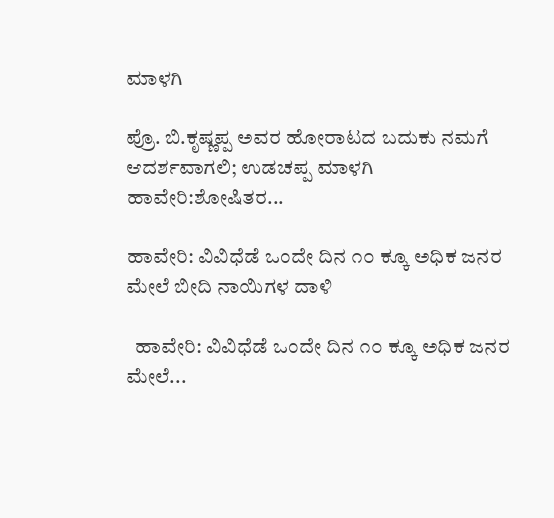ಮಾಳಗಿ

ಪ್ರೊ. ಬಿ.ಕೃಷ್ಣಪ್ಪ ಅವರ ಹೋರಾಟದ ಬದುಕು ನಮಗೆ ಆದರ್ಶವಾಗಲಿ; ಉಡಚಪ್ಪ ಮಾಳಗಿ ಹಾವೇರಿ:ಶೋಷಿತರ...

ಹಾವೇರಿ: ವಿವಿಧೆಡೆ ಒಂದೇ ದಿನ ೧೦ ಕ್ಕೂ ಅಧಿಕ‌ ಜನರ ಮೇಲೆ‌ ಬೀದಿ ನಾಯಿಗಳ ದಾಳಿ

  ಹಾವೇರಿ: ವಿವಿಧೆಡೆ ಒಂದೇ ದಿನ ೧೦ ಕ್ಕೂ ಅಧಿಕ‌ ಜನರ ಮೇಲೆ‌...